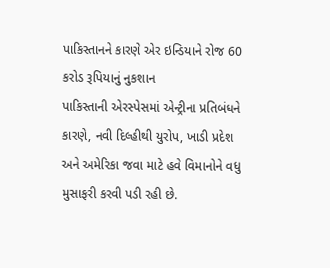પાકિસ્તાનને કારણે એર ઇન્ડિયાને રોજ 60 કરોડ રૂપિયાનું નુકશાન
પાકિસ્તાની એરસ્પેસમાં એન્ટ્રીના પ્રતિબંધને કારણે, નવી દિલ્હીથી યુરોપ, ખાડી પ્રદેશ અને અમેરિકા જવા માટે હવે વિમાનોને વધુ મુસાફરી કરવી પડી રહી છે.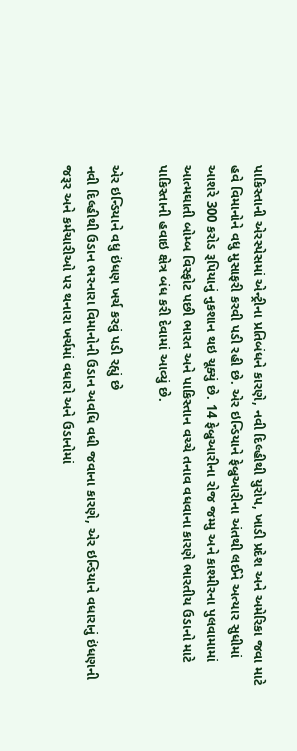પાકિસ્તાની એરસ્પેસમાં એન્ટ્રીના પ્રતિબંધને કારણે, નવી દિલ્હીથી યુરોપ, ખાડી પ્રદેશ અને અમેરિકા જવા માટે હવે વિમાનોને વધુ મુસાફરી કરવી પડી રહી છે. એર ઇન્ડિયાને ફેબ્રુઆરીના અંતથી લઈને અત્યાર સુધીમાં આશરે 300 કરોડ રૂપિયાનું નુકશાન થઇ ચૂક્યું છે. 14 ફેબ્રુઆરીના રોજ જમ્મુ અને કાશ્મીરના પુલવામામાં આત્મઘાતી બોમ્બ વિસ્ફોટ પછી ભારત અને પાકિસ્તાન વચ્ચે તનાવ વધવાના કારણે ભારતીય ઉડાનો માટે પાકિસ્તાની હવાઇ ક્ષેત્ર બંધ કરી દેવામાં આવ્યું છે.

એર ઇન્ડિયાને વધુ ઇંધણ ખર્ચ કરવું પડી રહ્યું છે
નવી દિલ્હીથી ઉડાન ભરનારા વિમાનોની ઉડાન અવધિ વધી જવાના કારણે, એર ઇન્ડિયાને વધારાનું ઇંધણની જરૂર અને કર્મચારીઓ પર થનારા ખર્ચમાં વધારો અને ઉડાનોમાં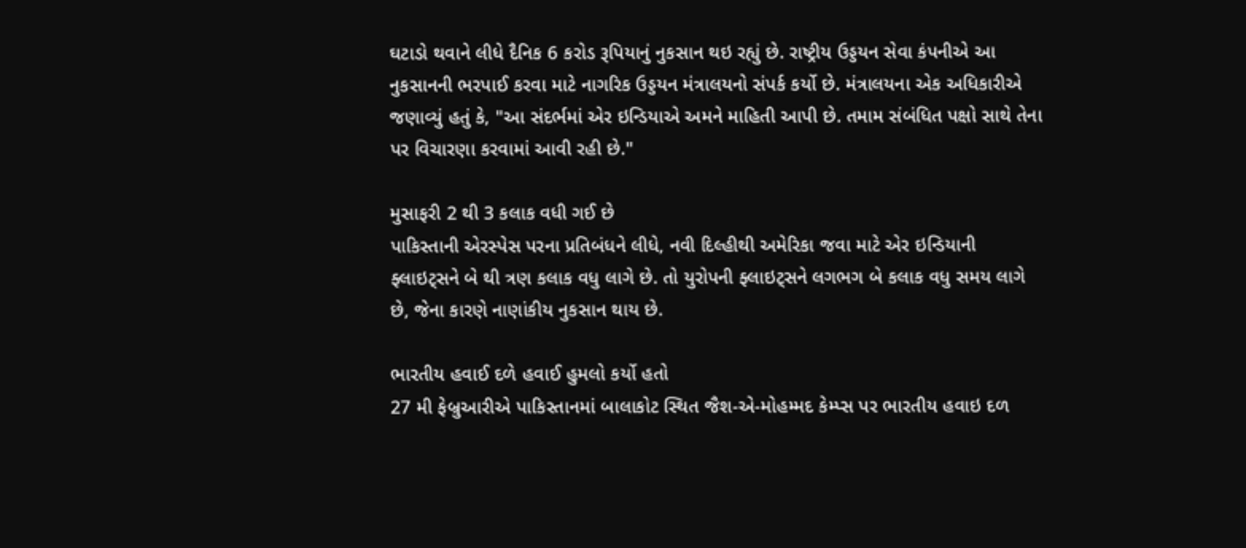ઘટાડો થવાને લીધે દૈનિક 6 કરોડ રૂપિયાનું નુકસાન થઇ રહ્યું છે. રાષ્ટ્રીય ઉડ્ડયન સેવા કંપનીએ આ નુકસાનની ભરપાઈ કરવા માટે નાગરિક ઉડ્ડયન મંત્રાલયનો સંપર્ક કર્યો છે. મંત્રાલયના એક અધિકારીએ જણાવ્યું હતું કે, "આ સંદર્ભમાં એર ઇન્ડિયાએ અમને માહિતી આપી છે. તમામ સંબંધિત પક્ષો સાથે તેના પર વિચારણા કરવામાં આવી રહી છે."

મુસાફરી 2 થી 3 કલાક વધી ગઈ છે
પાકિસ્તાની એરસ્પેસ પરના પ્રતિબંધને લીધે, નવી દિલ્હીથી અમેરિકા જવા માટે એર ઇન્ડિયાની ફ્લાઇટ્સને બે થી ત્રણ કલાક વધુ લાગે છે. તો યુરોપની ફ્લાઇટ્સને લગભગ બે કલાક વધુ સમય લાગે છે, જેના કારણે નાણાંકીય નુકસાન થાય છે.

ભારતીય હવાઈ દળે હવાઈ હુમલો કર્યો હતો
27 મી ફેબ્રુઆરીએ પાકિસ્તાનમાં બાલાકોટ સ્થિત જૈશ-એ-મોહમ્મદ કેમ્પ્સ પર ભારતીય હવાઇ દળ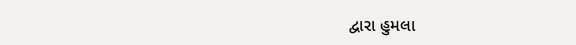દ્વારા હુમલા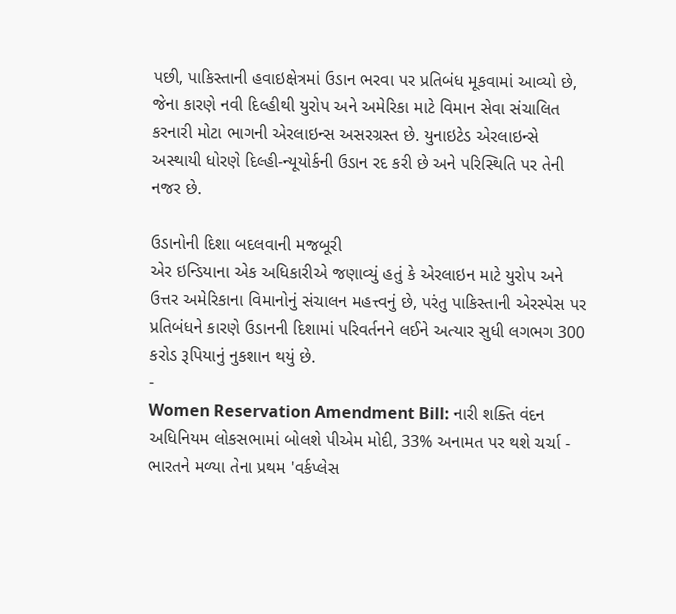પછી, પાકિસ્તાની હવાઇક્ષેત્રમાં ઉડાન ભરવા પર પ્રતિબંધ મૂકવામાં આવ્યો છે, જેના કારણે નવી દિલ્હીથી યુરોપ અને અમેરિકા માટે વિમાન સેવા સંચાલિત કરનારી મોટા ભાગની એરલાઇન્સ અસરગ્રસ્ત છે. યુનાઇટેડ એરલાઇન્સે અસ્થાયી ધોરણે દિલ્હી-ન્યૂયોર્કની ઉડાન રદ કરી છે અને પરિસ્થિતિ પર તેની નજર છે.

ઉડાનોની દિશા બદલવાની મજબૂરી
એર ઇન્ડિયાના એક અધિકારીએ જણાવ્યું હતું કે એરલાઇન માટે યુરોપ અને ઉત્તર અમેરિકાના વિમાનોનું સંચાલન મહત્ત્વનું છે, પરંતુ પાકિસ્તાની એરસ્પેસ પર પ્રતિબંધને કારણે ઉડાનની દિશામાં પરિવર્તનને લઈને અત્યાર સુધી લગભગ 300 કરોડ રૂપિયાનું નુકશાન થયું છે.
-
Women Reservation Amendment Bill: નારી શક્તિ વંદન અધિનિયમ લોકસભામાં બોલશે પીએમ મોદી, 33% અનામત પર થશે ચર્ચા -
ભારતને મળ્યા તેના પ્રથમ 'વર્કપ્લેસ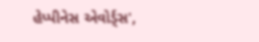હેપ્પીનેસ એવોર્ડ્સ',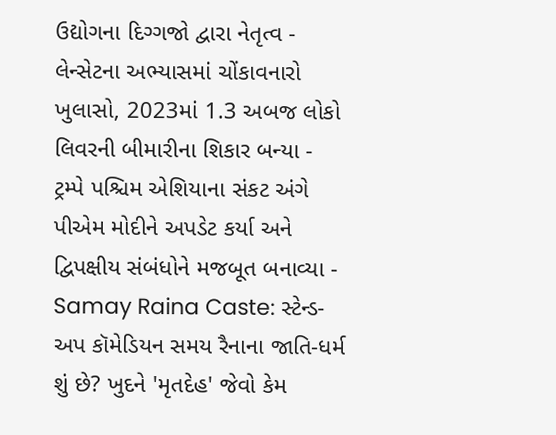ઉદ્યોગના દિગ્ગજો દ્વારા નેતૃત્વ -
લેન્સેટના અભ્યાસમાં ચોંકાવનારો ખુલાસો, 2023માં 1.3 અબજ લોકો લિવરની બીમારીના શિકાર બન્યા -
ટ્રમ્પે પશ્ચિમ એશિયાના સંકટ અંગે પીએમ મોદીને અપડેટ કર્યા અને દ્વિપક્ષીય સંબંધોને મજબૂત બનાવ્યા -
Samay Raina Caste: સ્ટેન્ડ-અપ કૉમેડિયન સમય રૈનાના જાતિ-ધર્મ શું છે? ખુદને 'મૃતદેહ' જેવો કેમ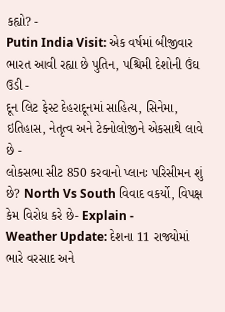કહ્યો? -
Putin India Visit: એક વર્ષમાં બીજીવાર ભારત આવી રહ્યા છે પુતિન, પશ્ચિમી દેશોની ઉંઘ ઉડી -
દૂન લિટ ફેસ્ટ દેહરાદૂનમાં સાહિત્ય, સિનેમા, ઇતિહાસ, નેતૃત્વ અને ટેક્નોલોજીને એકસાથે લાવે છે -
લોકસભા સીટ 850 કરવાનો પ્લાનઃ પરિસીમન શું છે? North Vs South વિવાદ વકર્યો, વિપક્ષ કેમ વિરોધ કરે છે- Explain -
Weather Update: દેશના 11 રાજ્યોમાં ભારે વરસાદ અને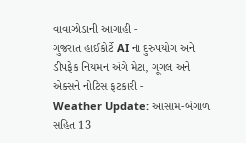વાવાઝોડાની આગાહી -
ગુજરાત હાઈકોર્ટે AI ના દુરુપયોગ અને ડીપફેક નિયમન અંગે મેટા, ગૂગલ અને એક્સને નોટિસ ફટકારી -
Weather Update: આસામ-બંગાળ સહિત 13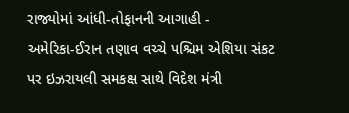રાજ્યોમાં આંધી-તોફાનની આગાહી -
અમેરિકા-ઈરાન તણાવ વચ્ચે પશ્ચિમ એશિયા સંકટ પર ઇઝરાયલી સમકક્ષ સાથે વિદેશ મંત્રી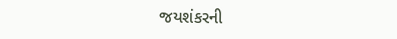જયશંકરની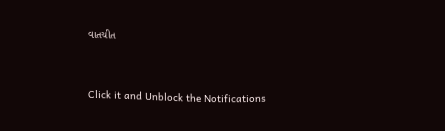વાતચીત



Click it and Unblock the Notifications